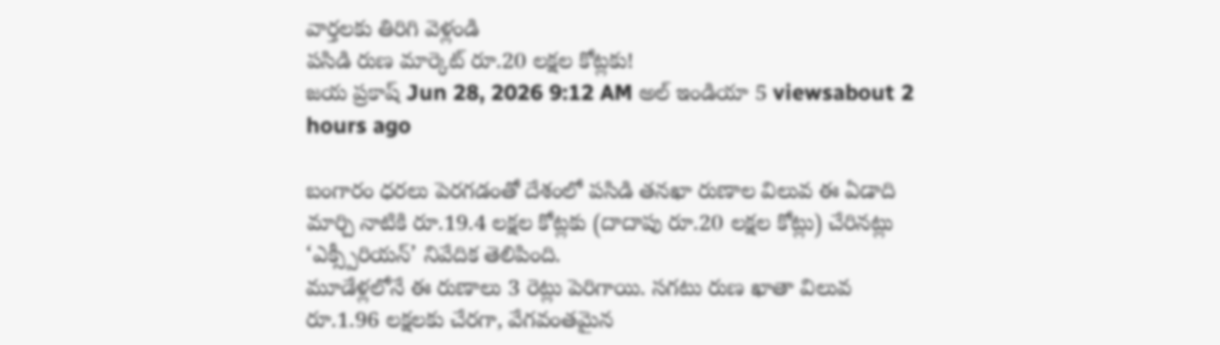వార్తలకు తిరిగి వెళ్లండి
పసిడి రుణ మార్కెట్ రూ.20 లక్షల కోట్లకు!
జయ ప్రకాష్ Jun 28, 2026 9:12 AM అల్ ఇండియా 5 viewsabout 2 hours ago

బంగారం ధరలు పెరగడంతో దేశంలో పసిడి తనఖా రుణాల విలువ ఈ ఏడాది మార్చి నాటికి రూ.19.4 లక్షల కోట్లకు (దాదాపు రూ.20 లక్షల కోట్లు) చేరినట్లు ‘ఎక్స్పీరియన్’ నివేదిక తెలిపింది.
మూడేళ్లలోనే ఈ రుణాలు 3 రెట్లు పెరిగాయి. సగటు రుణ ఖాతా విలువ రూ.1.96 లక్షలకు చేరగా, వేగవంతమైన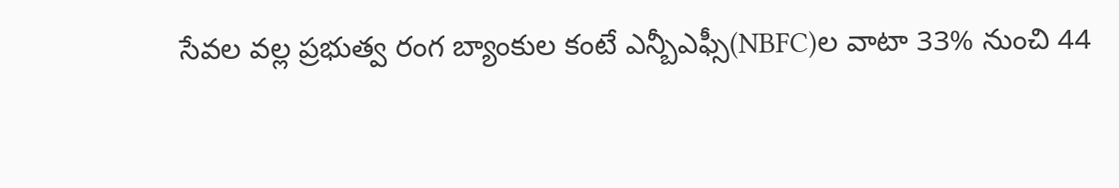సేవల వల్ల ప్రభుత్వ రంగ బ్యాంకుల కంటే ఎన్బీఎఫ్సీ(NBFC)ల వాటా 33% నుంచి 44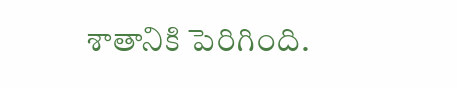శాతానికి పెరిగింది.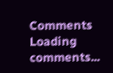Comments
Loading comments...